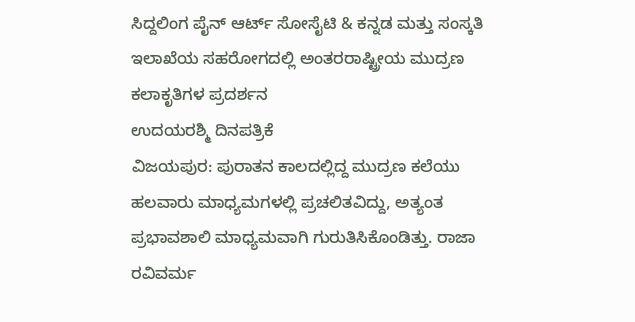ಸಿದ್ದಲಿಂಗ ಪೈನ್ ಆರ್ಟ್ ಸೋಸೈಟಿ & ಕನ್ನಡ ಮತ್ತು ಸಂಸ್ಕತಿ ಇಲಾಖೆಯ ಸಹರೋಗದಲ್ಲಿ ಅಂತರರಾಷ್ಟ್ರೀಯ ಮುದ್ರಣ ಕಲಾಕೃತಿಗಳ ಪ್ರದರ್ಶನ
ಉದಯರಶ್ಮಿ ದಿನಪತ್ರಿಕೆ
ವಿಜಯಪುರ: ಪುರಾತನ ಕಾಲದಲ್ಲಿದ್ದ ಮುದ್ರಣ ಕಲೆಯು ಹಲವಾರು ಮಾಧ್ಯಮಗಳಲ್ಲಿ ಪ್ರಚಲಿತವಿದ್ದು, ಅತ್ಯಂತ ಪ್ರಭಾವಶಾಲಿ ಮಾಧ್ಯಮವಾಗಿ ಗುರುತಿಸಿಕೊಂಡಿತ್ತು. ರಾಜಾ ರವಿವರ್ಮ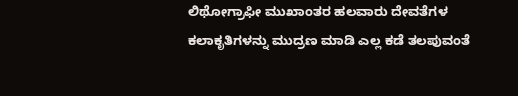ಲಿಥೋಗ್ರಾಫೀ ಮುಖಾಂತರ ಹಲವಾರು ದೇವತೆಗಳ ಕಲಾಕೃತಿಗಳನ್ನು ಮುದ್ರಣ ಮಾಡಿ ಎಲ್ಲ ಕಡೆ ತಲಪುವಂತೆ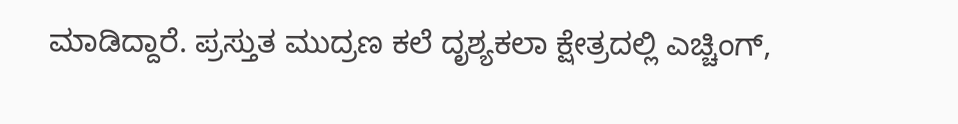ಮಾಡಿದ್ದಾರೆ. ಪ್ರಸ್ತುತ ಮುದ್ರಣ ಕಲೆ ದೃಶ್ಯಕಲಾ ಕ್ಷೇತ್ರದಲ್ಲಿ ಎಚ್ಚಿಂಗ್,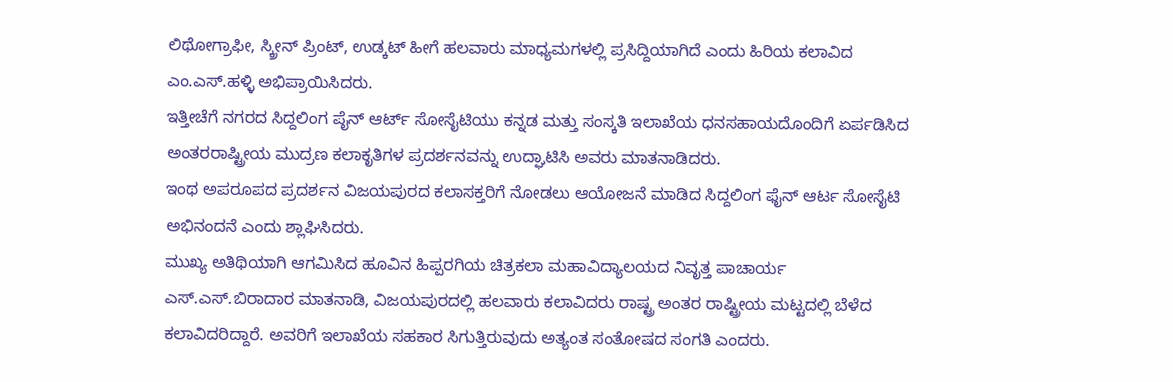ಲಿಥೋಗ್ರಾಫೀ, ಸ್ಕ್ರೀನ್ ಪ್ರಿಂಟ್, ಉಡ್ಕಟ್ ಹೀಗೆ ಹಲವಾರು ಮಾಧ್ಯಮಗಳಲ್ಲಿ ಪ್ರಸಿದ್ದಿಯಾಗಿದೆ ಎಂದು ಹಿರಿಯ ಕಲಾವಿದ ಎಂ.ಎಸ್.ಹಳ್ಳಿ ಅಭಿಪ್ರಾಯಿಸಿದರು.
ಇತ್ತೀಚೆಗೆ ನಗರದ ಸಿದ್ದಲಿಂಗ ಪೈನ್ ಆರ್ಟ್ ಸೋಸೈಟಿಯು ಕನ್ನಡ ಮತ್ತು ಸಂಸ್ಕತಿ ಇಲಾಖೆಯ ಧನಸಹಾಯದೊಂದಿಗೆ ಏರ್ಪಡಿಸಿದ ಅಂತರರಾಷ್ಟ್ರೀಯ ಮುದ್ರಣ ಕಲಾಕೃತಿಗಳ ಪ್ರದರ್ಶನವನ್ನು ಉದ್ಘಾಟಿಸಿ ಅವರು ಮಾತನಾಡಿದರು.
ಇಂಥ ಅಪರೂಪದ ಪ್ರದರ್ಶನ ವಿಜಯಪುರದ ಕಲಾಸಕ್ತರಿಗೆ ನೋಡಲು ಆಯೋಜನೆ ಮಾಡಿದ ಸಿದ್ದಲಿಂಗ ಫೈನ್ ಆರ್ಟ ಸೋಸೈಟಿ ಅಭಿನಂದನೆ ಎಂದು ಶ್ಲಾಘಿಸಿದರು.
ಮುಖ್ಯ ಅತಿಥಿಯಾಗಿ ಆಗಮಿಸಿದ ಹೂವಿನ ಹಿಪ್ಪರಗಿಯ ಚಿತ್ರಕಲಾ ಮಹಾವಿದ್ಯಾಲಯದ ನಿವೃತ್ತ ಪಾಚಾರ್ಯ ಎಸ್.ಎಸ್.ಬಿರಾದಾರ ಮಾತನಾಡಿ, ವಿಜಯಪುರದಲ್ಲಿ ಹಲವಾರು ಕಲಾವಿದರು ರಾಷ್ಟ್ರ ಅಂತರ ರಾಷ್ಟ್ರೀಯ ಮಟ್ಟದಲ್ಲಿ ಬೆಳೆದ ಕಲಾವಿದರಿದ್ದಾರೆ. ಅವರಿಗೆ ಇಲಾಖೆಯ ಸಹಕಾರ ಸಿಗುತ್ತಿರುವುದು ಅತ್ಯಂತ ಸಂತೋಷದ ಸಂಗತಿ ಎಂದರು.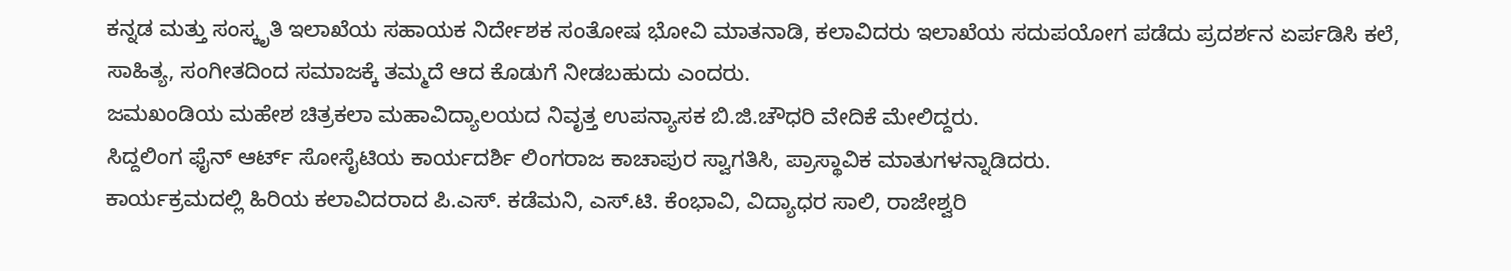ಕನ್ನಡ ಮತ್ತು ಸಂಸ್ಕೃತಿ ಇಲಾಖೆಯ ಸಹಾಯಕ ನಿರ್ದೇಶಕ ಸಂತೋಷ ಭೋವಿ ಮಾತನಾಡಿ, ಕಲಾವಿದರು ಇಲಾಖೆಯ ಸದುಪಯೋಗ ಪಡೆದು ಪ್ರದರ್ಶನ ಏರ್ಪಡಿಸಿ ಕಲೆ, ಸಾಹಿತ್ಯ, ಸಂಗೀತದಿಂದ ಸಮಾಜಕ್ಕೆ ತಮ್ಮದೆ ಆದ ಕೊಡುಗೆ ನೀಡಬಹುದು ಎಂದರು.
ಜಮಖಂಡಿಯ ಮಹೇಶ ಚಿತ್ರಕಲಾ ಮಹಾವಿದ್ಯಾಲಯದ ನಿವೃತ್ತ ಉಪನ್ಯಾಸಕ ಬಿ.ಜಿ.ಚೌಧರಿ ವೇದಿಕೆ ಮೇಲಿದ್ದರು.
ಸಿದ್ದಲಿಂಗ ಫೈನ್ ಆರ್ಟ್ ಸೋಸೈಟಿಯ ಕಾರ್ಯದರ್ಶಿ ಲಿಂಗರಾಜ ಕಾಚಾಪುರ ಸ್ವಾಗತಿಸಿ, ಪ್ರಾಸ್ಥಾವಿಕ ಮಾತುಗಳನ್ನಾಡಿದರು.
ಕಾರ್ಯಕ್ರಮದಲ್ಲಿ ಹಿರಿಯ ಕಲಾವಿದರಾದ ಪಿ.ಎಸ್. ಕಡೆಮನಿ, ಎಸ್.ಟಿ. ಕೆಂಭಾವಿ, ವಿದ್ಯಾಧರ ಸಾಲಿ, ರಾಜೇಶ್ವರಿ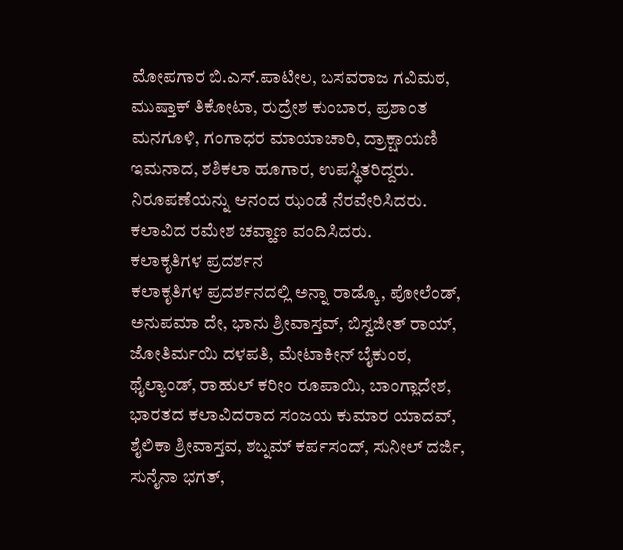ಮೋಪಗಾರ ಬಿ.ಎಸ್.ಪಾಟೀಲ, ಬಸವರಾಜ ಗವಿಮಠ, ಮುಷ್ತಾಕ್ ತಿಕೋಟಾ, ರುದ್ರೇಶ ಕುಂಬಾರ, ಪ್ರಶಾಂತ ಮನಗೂಳಿ, ಗಂಗಾಧರ ಮಾಯಾಚಾರಿ, ದ್ರಾಕ್ಷಾಯಣಿ ಇಮನಾದ, ಶಶಿಕಲಾ ಹೂಗಾರ, ಉಪಸ್ಥಿತರಿದ್ದರು.
ನಿರೂಪಣೆಯನ್ನು ಆನಂದ ಝಂಡೆ ನೆರವೇರಿಸಿದರು. ಕಲಾವಿದ ರಮೇಶ ಚವ್ಹಾಣ ವಂದಿಸಿದರು.
ಕಲಾಕೃತಿಗಳ ಪ್ರದರ್ಶನ
ಕಲಾಕೃತಿಗಳ ಪ್ರದರ್ಶನದಲ್ಲಿ ಅನ್ನಾ ರಾಡ್ಕೊ, ಪೋಲೆಂಡ್, ಅನುಪಮಾ ದೇ, ಭಾನು ಶ್ರೀವಾಸ್ತವ್, ಬಿಸ್ವಜೀತ್ ರಾಯ್, ಜೋತಿರ್ಮಯಿ ದಳಪತಿ, ಮೇಟಾಕೀನ್ ಬೈಕುಂಠ, ಥೈಲ್ಯಾಂಡ್, ರಾಹುಲ್ ಕರೀಂ ರೂಪಾಯಿ, ಬಾಂಗ್ಲಾದೇಶ, ಭಾರತದ ಕಲಾವಿದರಾದ ಸಂಜಯ ಕುಮಾರ ಯಾದವ್, ಶೈಲಿಕಾ ಶ್ರೀವಾಸ್ತವ, ಶಬ್ನಮ್ ಕರ್ಪಸಂದ್, ಸುನೀಲ್ ದರ್ಜಿ, ಸುನೈನಾ ಭಗತ್,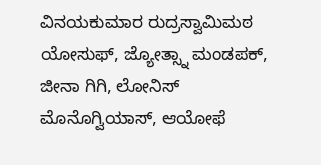ವಿನಯಕುಮಾರ ರುದ್ರಸ್ವಾಮಿಮಠ ಯೋಸುಫ್, ಜ್ಯೋತ್ಸ್ನಾ ಮಂಡಪಕ್, ಜೀನಾ ಗಿಗಿ, ಲೋನಿಸ್ ಮೊನೊಗ್ವಿಯಾಸ್, ಆಯೋಫೆ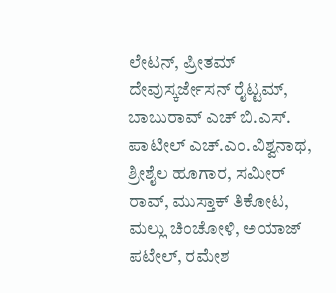ಲೇಟನ್, ಪ್ರೀತಮ್ ದೇವುಸ್ಕರ್ಜೇಸನ್ ರೈಟ್ಟಮ್, ಬಾಬುರಾವ್ ಎಚ್ ಬಿ.ಎಸ್. ಪಾಟೀಲ್ ಎಚ್.ಎಂ.ವಿಶ್ವನಾಥ, ಶ್ರೀಶೈಲ ಹೂಗಾರ, ಸಮೀರ್ ರಾವ್, ಮುಸ್ತಾಕ್ ತಿಕೋಟ, ಮಲ್ಲು ಚಿಂಚೋಳಿ, ಅಯಾಜ್ ಪಟೇಲ್, ರಮೇಶ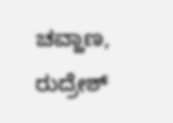ಚವ್ಹಾಣ, ರುದ್ರೇಶ್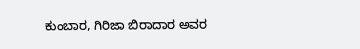ಕುಂಬಾರ, ಗಿರಿಜಾ ಬಿರಾದಾರ ಅವರ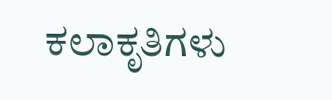ಕಲಾಕೃತಿಗಳು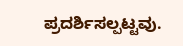ಪ್ರದರ್ಶಿಸಲ್ಪಟ್ಟವು.